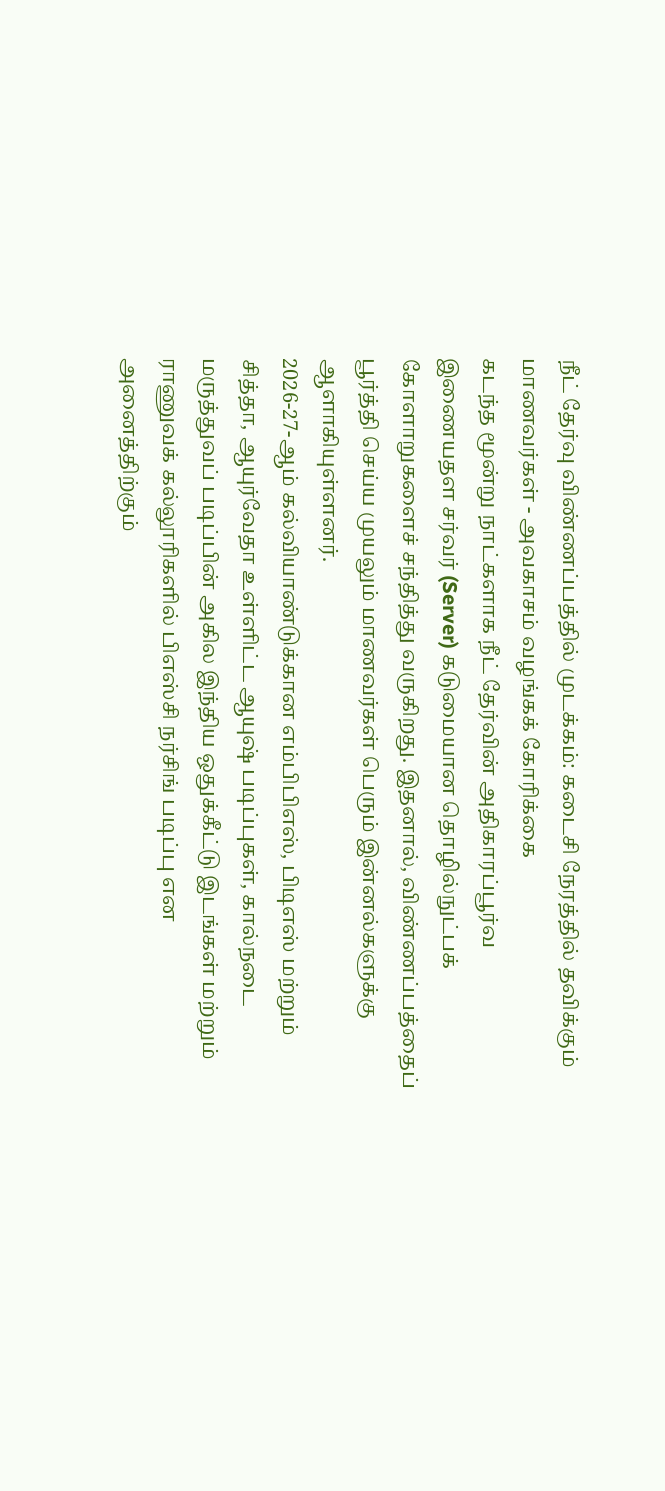நீட் தேர்வு விண்ணப்பத்தில் முடக்கம்: கடைசி நேரத்தில் தவிக்கும் மாணவர்கள் - அவகாசம் வழங்கக் கோரிக்கை
கடந்த மூன்று நாட்களாக நீட் தேர்வின் அதிகாரப்பூர்வ இணையதள சர்வர் (Server) கடுமையான தொழில்நுட்பக் கோளாறுகளைச் சந்தித்து வருகிறது. இதனால், விண்ணப்பத்தைப் பூர்த்தி செய்ய முயலும் மாணவர்கள் பெரும் இன்னல்களுக்கு ஆளாகியுள்ளனர்.
2026-27-ஆம் கல்வியாண்டுக்கான எம்பிபிஎஸ், பிடிஎஸ் மற்றும் சித்தா, ஆயுர்வேதா உள்ளிட்ட ஆயுஷ் படிப்புகள், கால்நடை மருத்துவப் படிப்பின் அகில இந்திய ஒதுக்கீட்டு இடங்கள் மற்றும் ராணுவக் கல்லூரிகளில் பிஎஸ்சி நர்சிங் படிப்பு என அனைத்திற்கும்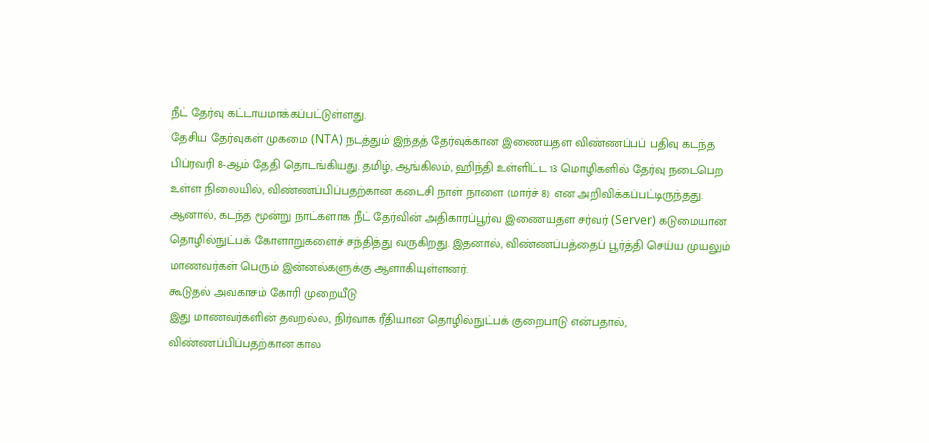நீட் தேர்வு கட்டாயமாக்கப்பட்டுள்ளது.
தேசிய தேர்வுகள் முகமை (NTA) நடத்தும் இந்தத் தேர்வுக்கான இணையதள விண்ணப்பப் பதிவு கடந்த பிப்ரவரி 8-ஆம் தேதி தொடங்கியது. தமிழ், ஆங்கிலம், ஹிந்தி உள்ளிட்ட 13 மொழிகளில் தேர்வு நடைபெற உள்ள நிலையில், விண்ணப்பிப்பதற்கான கடைசி நாள் நாளை (மார்ச் 8) என அறிவிக்கப்பட்டிருந்தது.
ஆனால், கடந்த மூன்று நாட்களாக நீட் தேர்வின் அதிகாரப்பூர்வ இணையதள சர்வர் (Server) கடுமையான தொழில்நுட்பக் கோளாறுகளைச் சந்தித்து வருகிறது. இதனால், விண்ணப்பத்தைப் பூர்த்தி செய்ய முயலும் மாணவர்கள் பெரும் இன்னல்களுக்கு ஆளாகியுள்ளனர்.
கூடுதல் அவகாசம் கோரி முறையீடு
இது மாணவர்களின் தவறல்ல, நிர்வாக ரீதியான தொழில்நுட்பக் குறைபாடு என்பதால், விண்ணப்பிப்பதற்கான கால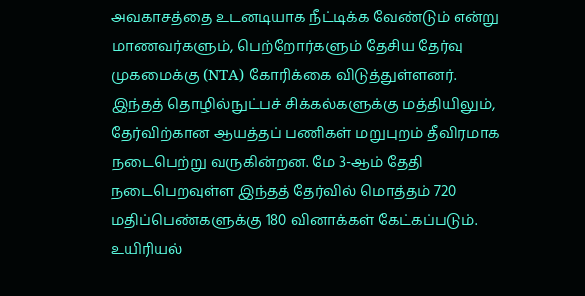அவகாசத்தை உடனடியாக நீட்டிக்க வேண்டும் என்று மாணவர்களும், பெற்றோர்களும் தேசிய தேர்வு முகமைக்கு (NTA) கோரிக்கை விடுத்துள்ளனர்.
இந்தத் தொழில்நுட்பச் சிக்கல்களுக்கு மத்தியிலும், தேர்விற்கான ஆயத்தப் பணிகள் மறுபுறம் தீவிரமாக நடைபெற்று வருகின்றன. மே 3-ஆம் தேதி நடைபெறவுள்ள இந்தத் தேர்வில் மொத்தம் 720 மதிப்பெண்களுக்கு 180 வினாக்கள் கேட்கப்படும்.
உயிரியல்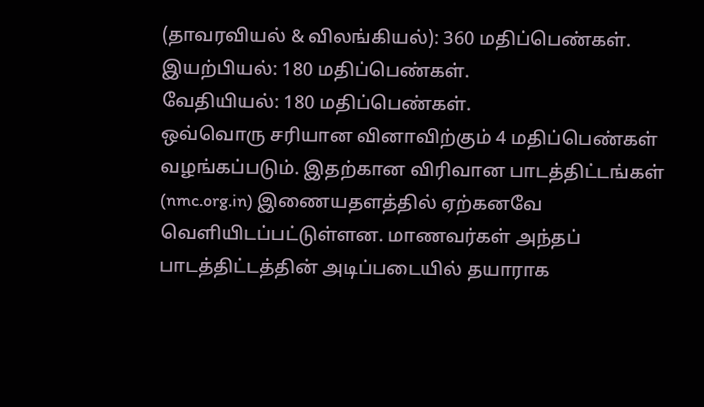(தாவரவியல் & விலங்கியல்): 360 மதிப்பெண்கள்.
இயற்பியல்: 180 மதிப்பெண்கள்.
வேதியியல்: 180 மதிப்பெண்கள்.
ஒவ்வொரு சரியான வினாவிற்கும் 4 மதிப்பெண்கள் வழங்கப்படும். இதற்கான விரிவான பாடத்திட்டங்கள் (nmc.org.in) இணையதளத்தில் ஏற்கனவே வெளியிடப்பட்டுள்ளன. மாணவர்கள் அந்தப் பாடத்திட்டத்தின் அடிப்படையில் தயாராக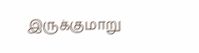இருக்குமாறு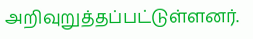அறிவுறுத்தப்பட்டுள்ளனர்.